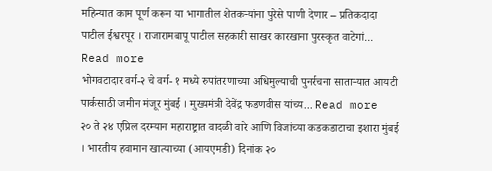महिन्यात काम पूर्ण करून या भागातील शेतकऱ्यांना पुरेसे पाणी देणार – प्रतिकदादा पाटील ईश्वरपूर । राजारामबापू पाटील सहकारी साखर कारखाना पुरस्कृत वाटेगां... Read more
भोगवटादार वर्ग-२ चे वर्ग- १ मध्ये रुपांतरणाच्या अधिमुल्याची पुनर्रचना साताऱ्यात आयटी पार्कसाठी जमीन मंजूर मुंबई । मुख्यमंत्री देवेंद्र फडणवीस यांच्य... Read more
२० ते २४ एप्रिल दरम्यान महाराष्ट्रात वादळी वारे आणि विजांच्या कडकडाटाचा इशारा मुंबई । भारतीय हवामान खात्याच्या (आयएमडी) दिनांक २०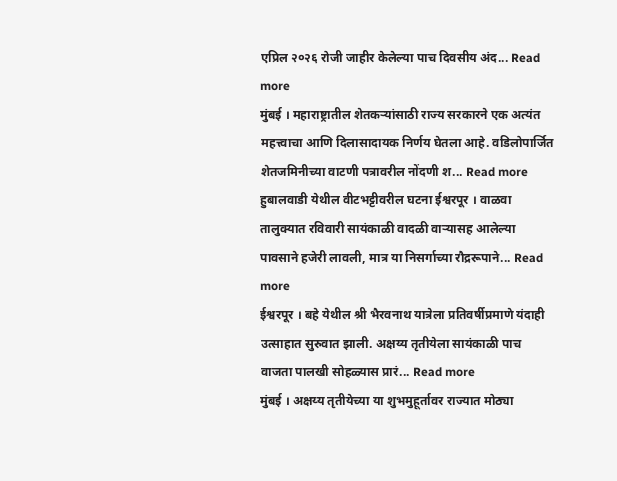एप्रिल २०२६ रोजी जाहीर केलेल्या पाच दिवसीय अंद... Read more
मुंबई । महाराष्ट्रातील शेतकऱ्यांसाठी राज्य सरकारने एक अत्यंत महत्त्वाचा आणि दिलासादायक निर्णय घेतला आहे. वडिलोपार्जित शेतजमिनीच्या वाटणी पत्रावरील नोंदणी श... Read more
हुबालवाडी येथील वीटभट्टीवरील घटना ईश्वरपूर । वाळवा तालुक्यात रविवारी सायंकाळी वादळी वाऱ्यासह आलेल्या पावसाने हजेरी लावली, मात्र या निसर्गाच्या रौद्ररूपाने... Read more
ईश्वरपूर । बहे येथील श्री भैरवनाथ यात्रेला प्रतिवर्षीप्रमाणे यंदाही उत्साहात सुरुवात झाली. अक्षय्य तृतीयेला सायंकाळी पाच वाजता पालखी सोहळ्यास प्रारं... Read more
मुंबई । अक्षय्य तृतीयेच्या या शुभमुहूर्तावर राज्यात मोठ्या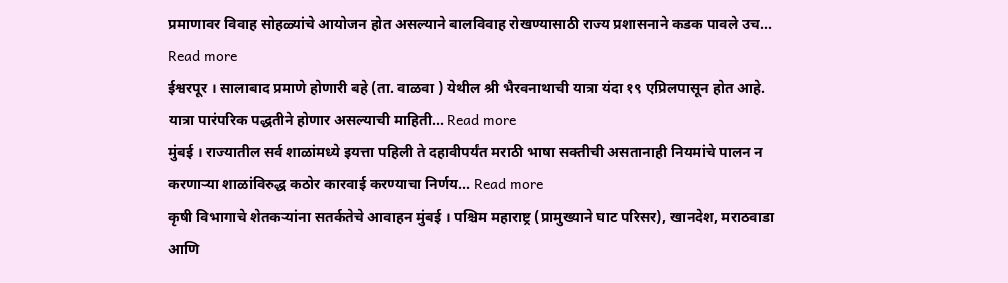प्रमाणावर विवाह सोहळ्यांचे आयोजन होत असल्याने बालविवाह रोखण्यासाठी राज्य प्रशासनाने कडक पावले उच... Read more
ईश्वरपूर । सालाबाद प्रमाणे होणारी बहे (ता. वाळवा ) येथील श्री भैरवनाथाची यात्रा यंदा १९ एप्रिलपासून होत आहे. यात्रा पारंपरिक पद्धतीने होणार असल्याची माहिती... Read more
मुंबई । राज्यातील सर्व शाळांमध्ये इयत्ता पहिली ते दहावीपर्यंत मराठी भाषा सक्तीची असतानाही नियमांचे पालन न करणाऱ्या शाळांविरुद्ध कठोर कारवाई करण्याचा निर्णय... Read more
कृषी विभागाचे शेतकऱ्यांना सतर्कतेचे आवाहन मुंबई । पश्चिम महाराष्ट्र (प्रामुख्याने घाट परिसर), खानदेश, मराठवाडा आणि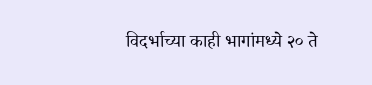विदर्भाच्या काही भागांमध्ये २० ते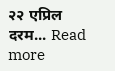२२ एप्रिल दरम... Read more